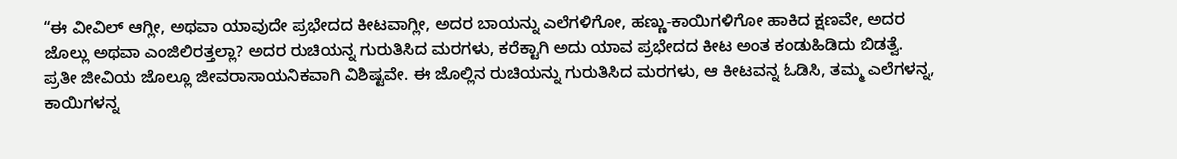“ಈ ವೀವಿಲ್ ಆಗ್ಲೀ, ಅಥವಾ ಯಾವುದೇ ಪ್ರಭೇದದ ಕೀಟವಾಗ್ಲೀ, ಅದರ ಬಾಯನ್ನು ಎಲೆಗಳಿಗೋ, ಹಣ್ಣು-ಕಾಯಿಗಳಿಗೋ ಹಾಕಿದ ಕ್ಷಣವೇ, ಅದರ ಜೊಲ್ಲು ಅಥವಾ ಎಂಜಿಲಿರತ್ತಲ್ಲಾ? ಅದರ ರುಚಿಯನ್ನ ಗುರುತಿಸಿದ ಮರಗಳು, ಕರೆಕ್ಟಾಗಿ ಅದು ಯಾವ ಪ್ರಭೇದದ ಕೀಟ ಅಂತ ಕಂಡುಹಿಡಿದು ಬಿಡತ್ವೆ. ಪ್ರತೀ ಜೀವಿಯ ಜೊಲ್ಲೂ ಜೀವರಾಸಾಯನಿಕವಾಗಿ ವಿಶಿಷ್ಟವೇ. ಈ ಜೊಲ್ಲಿನ ರುಚಿಯನ್ನು ಗುರುತಿಸಿದ ಮರಗಳು, ಆ ಕೀಟವನ್ನ ಓಡಿಸಿ, ತಮ್ಮ ಎಲೆಗಳನ್ನ, ಕಾಯಿಗಳನ್ನ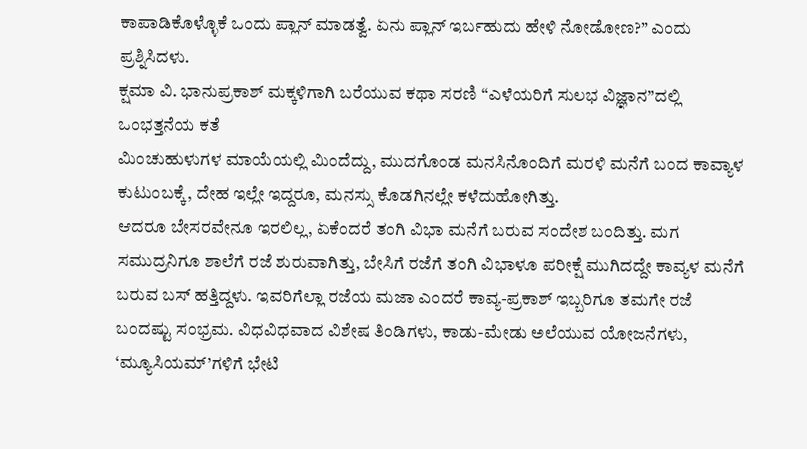ಕಾಪಾಡಿಕೊಳ್ಳೊಕೆ ಒಂದು ಪ್ಲಾನ್ ಮಾಡತ್ವೆ. ಏನು ಪ್ಲಾನ್ ಇರ್ಬಹುದು ಹೇಳಿ ನೋಡೋಣ?” ಎಂದು ಪ್ರಶ್ನಿಸಿದಳು.
ಕ್ಷಮಾ ವಿ. ಭಾನುಪ್ರಕಾಶ್ ಮಕ್ಕಳಿಗಾಗಿ ಬರೆಯುವ ಕಥಾ ಸರಣಿ “ಎಳೆಯರಿಗೆ ಸುಲಭ ವಿಜ್ಞಾನ”ದಲ್ಲಿ ಒಂಭತ್ತನೆಯ ಕತೆ
ಮಿಂಚುಹುಳುಗಳ ಮಾಯೆಯಲ್ಲಿ ಮಿಂದೆದ್ದು, ಮುದಗೊಂಡ ಮನಸಿನೊಂದಿಗೆ ಮರಳಿ ಮನೆಗೆ ಬಂದ ಕಾವ್ಯಾಳ ಕುಟುಂಬಕ್ಕೆ, ದೇಹ ಇಲ್ಲೇ ಇದ್ದರೂ, ಮನಸ್ಸು ಕೊಡಗಿನಲ್ಲೇ ಕಳೆದುಹೋಗಿತ್ತು.
ಆದರೂ ಬೇಸರವೇನೂ ಇರಲಿಲ್ಲ, ಏಕೆಂದರೆ ತಂಗಿ ವಿಭಾ ಮನೆಗೆ ಬರುವ ಸಂದೇಶ ಬಂದಿತ್ತು. ಮಗ ಸಮುದ್ರನಿಗೂ ಶಾಲೆಗೆ ರಜೆ ಶುರುವಾಗಿತ್ತು, ಬೇಸಿಗೆ ರಜೆಗೆ ತಂಗಿ ವಿಭಾಳೂ ಪರೀಕ್ಷೆ ಮುಗಿದದ್ದೇ ಕಾವ್ಯಳ ಮನೆಗೆ ಬರುವ ಬಸ್ ಹತ್ತಿದ್ದಳು. ಇವರಿಗೆಲ್ಲಾ ರಜೆಯ ಮಜಾ ಎಂದರೆ ಕಾವ್ಯ-ಪ್ರಕಾಶ್ ಇಬ್ಬರಿಗೂ ತಮಗೇ ರಜೆ ಬಂದಷ್ಟು ಸಂಭ್ರಮ. ವಿಧವಿಧವಾದ ವಿಶೇಷ ತಿಂಡಿಗಳು, ಕಾಡು-ಮೇಡು ಅಲೆಯುವ ಯೋಜನೆಗಳು, ‘ಮ್ಯೂಸಿಯಮ್’ಗಳಿಗೆ ಭೇಟಿ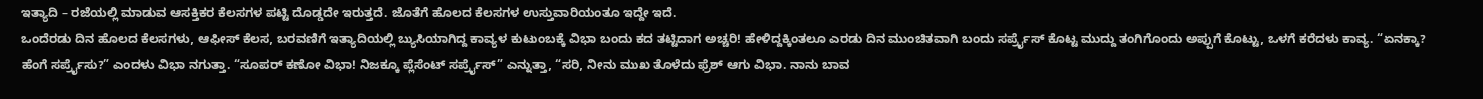ಇತ್ಯಾದಿ – ರಜೆಯಲ್ಲಿ ಮಾಡುವ ಆಸಕ್ತಿಕರ ಕೆಲಸಗಳ ಪಟ್ಟಿ ದೊಡ್ಡದೇ ಇರುತ್ತದೆ. ಜೊತೆಗೆ ಹೊಲದ ಕೆಲಸಗಳ ಉಸ್ತುವಾರಿಯಂತೂ ಇದ್ದೇ ಇದೆ.
ಒಂದೆರಡು ದಿನ ಹೊಲದ ಕೆಲಸಗಳು, ಆಫೀಸ್ ಕೆಲಸ, ಬರವಣಿಗೆ ಇತ್ಯಾದಿಯಲ್ಲಿ ಬ್ಯುಸಿಯಾಗಿದ್ದ ಕಾವ್ಯಳ ಕುಟುಂಬಕ್ಕೆ ವಿಭಾ ಬಂದು ಕದ ತಟ್ಟಿದಾಗ ಅಚ್ಚರಿ! ಹೇಳಿದ್ದಕ್ಕಿಂತಲೂ ಎರಡು ದಿನ ಮುಂಚಿತವಾಗಿ ಬಂದು ಸರ್ಪ್ರೈಸ್ ಕೊಟ್ಟ ಮುದ್ದು ತಂಗಿಗೊಂದು ಅಪ್ಪುಗೆ ಕೊಟ್ಟು, ಒಳಗೆ ಕರೆದಳು ಕಾವ್ಯ. “ಏನಕ್ಕಾ? ಹೆಂಗೆ ಸರ್ಪ್ರೈಸು?” ಎಂದಳು ವಿಭಾ ನಗುತ್ತಾ. “ಸೂಪರ್ ಕಣೋ ವಿಭಾ! ನಿಜಕ್ಕೂ ಪ್ಲೆಸೆಂಟ್ ಸರ್ಪ್ರೈಸ್” ಎನ್ನುತ್ತಾ, “ಸರಿ, ನೀನು ಮುಖ ತೊಳೆದು ಫ್ರೆಶ್ ಆಗು ವಿಭಾ. ನಾನು ಬಾವ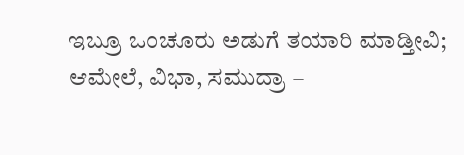ಇಬ್ರೂ ಒಂಚೂರು ಅಡುಗೆ ತಯಾರಿ ಮಾಡ್ತೀವಿ; ಆಮೇಲೆ, ವಿಭಾ, ಸಮುದ್ರಾ –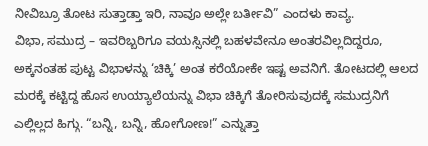ನೀವಿಬ್ರೂ ತೋಟ ಸುತ್ತಾಡ್ತಾ ಇರಿ, ನಾವೂ ಅಲ್ಲೇ ಬರ್ತೀವಿ” ಎಂದಳು ಕಾವ್ಯ.
ವಿಭಾ, ಸಮುದ್ರ – ಇವರಿಬ್ಬರಿಗೂ ವಯಸ್ಸಿನಲ್ಲಿ ಬಹಳವೇನೂ ಅಂತರವಿಲ್ಲದಿದ್ದರೂ, ಅಕ್ಕನಂತಹ ಪುಟ್ಟ ವಿಭಾಳನ್ನು ‘ಚಿಕ್ಕಿ’ ಅಂತ ಕರೆಯೋಕೇ ಇಷ್ಟ ಅವನಿಗೆ. ತೋಟದಲ್ಲಿ ಆಲದ ಮರಕ್ಕೆ ಕಟ್ಟಿದ್ದ ಹೊಸ ಉಯ್ಯಾಲೆಯನ್ನು ವಿಭಾ ಚಿಕ್ಕಿಗೆ ತೋರಿಸುವುದಕ್ಕೆ ಸಮುದ್ರನಿಗೆ ಎಲ್ಲಿಲ್ಲದ ಹಿಗ್ಗು. “ಬನ್ನಿ, ಬನ್ನಿ, ಹೋಗೋಣ!” ಎನ್ನುತ್ತಾ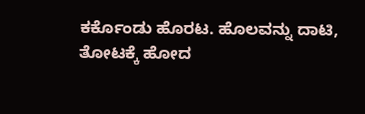ಕರ್ಕೊಂಡು ಹೊರಟ. ಹೊಲವನ್ನು ದಾಟಿ, ತೋಟಕ್ಕೆ ಹೋದ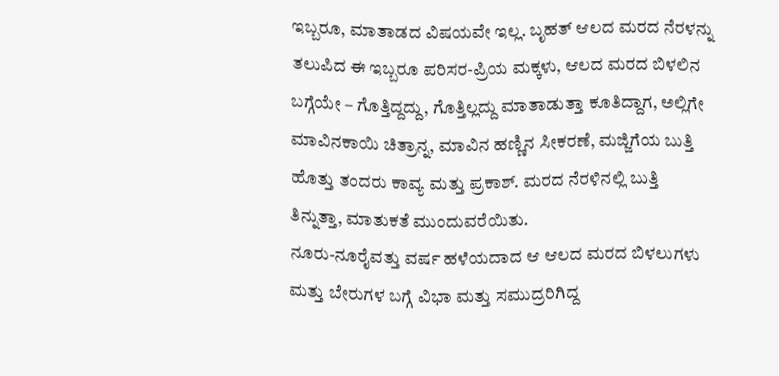ಇಬ್ಬರೂ, ಮಾತಾಡದ ವಿಷಯವೇ ಇಲ್ಲ. ಬೃಹತ್ ಆಲದ ಮರದ ನೆರಳನ್ನು ತಲುಪಿದ ಈ ಇಬ್ಬರೂ ಪರಿಸರ-ಪ್ರಿಯ ಮಕ್ಕಳು, ಆಲದ ಮರದ ಬಿಳಲಿನ ಬಗ್ಗೆಯೇ – ಗೊತ್ತಿದ್ದದ್ದು, ಗೊತ್ತಿಲ್ಲದ್ದು ಮಾತಾಡುತ್ತಾ ಕೂತಿದ್ದಾಗ, ಅಲ್ಲಿಗೇ ಮಾವಿನಕಾಯಿ ಚಿತ್ರಾನ್ನ, ಮಾವಿನ ಹಣ್ಣಿನ ಸೀಕರಣೆ, ಮಜ್ಜಿಗೆಯ ಬುತ್ತಿ ಹೊತ್ತು ತಂದರು ಕಾವ್ಯ ಮತ್ತು ಪ್ರಕಾಶ್. ಮರದ ನೆರಳಿನಲ್ಲಿ ಬುತ್ತಿ ತಿನ್ನುತ್ತಾ, ಮಾತುಕತೆ ಮುಂದುವರೆಯಿತು.
ನೂರು-ನೂರೈವತ್ತು ವರ್ಷ ಹಳೆಯದಾದ ಆ ಆಲದ ಮರದ ಬಿಳಲುಗಳು ಮತ್ತು ಬೇರುಗಳ ಬಗ್ಗೆ ವಿಭಾ ಮತ್ತು ಸಮುದ್ರರಿಗಿದ್ದ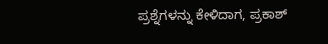ಪ್ರಶ್ನೆಗಳನ್ನು ಕೇಳಿದಾಗ, ಪ್ರಕಾಶ್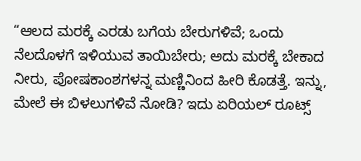“ಆಲದ ಮರಕ್ಕೆ ಎರಡು ಬಗೆಯ ಬೇರುಗಳಿವೆ; ಒಂದು ನೆಲದೊಳಗೆ ಇಳಿಯುವ ತಾಯಿಬೇರು; ಅದು ಮರಕ್ಕೆ ಬೇಕಾದ ನೀರು, ಪೋಷಕಾಂಶಗಳನ್ನ ಮಣ್ಣಿನಿಂದ ಹೀರಿ ಕೊಡತ್ತೆ. ಇನ್ನು, ಮೇಲೆ ಈ ಬಿಳಲುಗಳಿವೆ ನೋಡಿ? ಇದು ಏರಿಯಲ್ ರೂಟ್ಸ್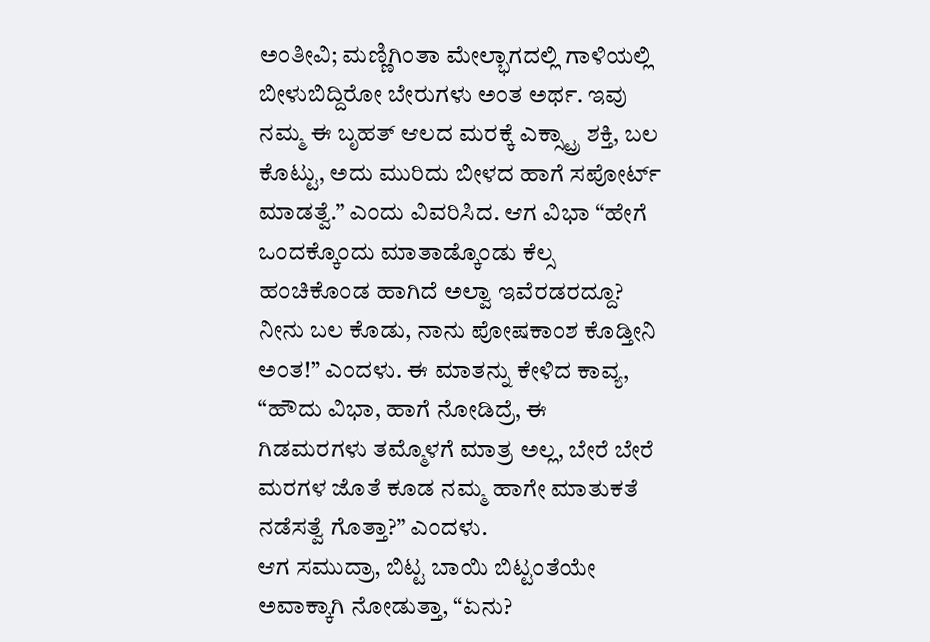ಅಂತೀವಿ; ಮಣ್ಣಿಗಿಂತಾ ಮೇಲ್ಭಾಗದಲ್ಲಿ ಗಾಳಿಯಲ್ಲಿ ಬೀಳುಬಿದ್ದಿರೋ ಬೇರುಗಳು ಅಂತ ಅರ್ಥ. ಇವು ನಮ್ಮ ಈ ಬೃಹತ್ ಆಲದ ಮರಕ್ಕೆ ಎಕ್ಸ್ಟ್ರಾ ಶಕ್ತಿ, ಬಲ ಕೊಟ್ಟು, ಅದು ಮುರಿದು ಬೀಳದ ಹಾಗೆ ಸಪೋರ್ಟ್ ಮಾಡತ್ವೆ.” ಎಂದು ವಿವರಿಸಿದ. ಆಗ ವಿಭಾ “ಹೇಗೆ ಒಂದಕ್ಕೊಂದು ಮಾತಾಡ್ಕೊಂಡು ಕೆಲ್ಸ ಹಂಚಿಕೊಂಡ ಹಾಗಿದೆ ಅಲ್ವಾ ಇವೆರಡರದ್ದೂ? ನೀನು ಬಲ ಕೊಡು, ನಾನು ಪೋಷಕಾಂಶ ಕೊಡ್ತೀನಿ ಅಂತ!” ಎಂದಳು. ಈ ಮಾತನ್ನು ಕೇಳಿದ ಕಾವ್ಯ, “ಹೌದು ವಿಭಾ, ಹಾಗೆ ನೋಡಿದ್ರೆ, ಈ ಗಿಡಮರಗಳು ತಮ್ಮೊಳಗೆ ಮಾತ್ರ ಅಲ್ಲ, ಬೇರೆ ಬೇರೆ ಮರಗಳ ಜೊತೆ ಕೂಡ ನಮ್ಮ ಹಾಗೇ ಮಾತುಕತೆ ನಡೆಸತ್ವೆ ಗೊತ್ತಾ?” ಎಂದಳು.
ಆಗ ಸಮುದ್ರಾ, ಬಿಟ್ಟ ಬಾಯಿ ಬಿಟ್ಟಂತೆಯೇ ಅವಾಕ್ಕಾಗಿ ನೋಡುತ್ತಾ, “ಏನು?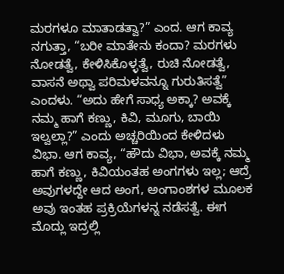ಮರಗಳೂ ಮಾತಾಡತ್ವಾ?” ಎಂದ. ಆಗ ಕಾವ್ಯ ನಗುತ್ತಾ, “ಬರೀ ಮಾತೇನು ಕಂದಾ? ಮರಗಳು ನೋಡತ್ವೆ, ಕೇಳಿಸಿಕೊಳ್ಳತ್ವೆ, ರುಚಿ ನೋಡತ್ವೆ, ವಾಸನೆ ಅಥ್ವಾ ಪರಿಮಳವನ್ನೂ ಗುರುತಿಸತ್ವೆ” ಎಂದಳು. “ಅದು ಹೇಗೆ ಸಾಧ್ಯ ಅಕ್ಕಾ? ಅವಕ್ಕೆ ನಮ್ಮ ಹಾಗೆ ಕಣ್ಣು, ಕಿವಿ, ಮೂಗು, ಬಾಯಿ ಇಲ್ವಲ್ಲಾ?” ಎಂದು ಅಚ್ಚರಿಯಿಂದ ಕೇಳಿದಳು ವಿಭಾ. ಆಗ ಕಾವ್ಯ, “ಹೌದು ವಿಭಾ, ಅವಕ್ಕೆ ನಮ್ಮ ಹಾಗೆ ಕಣ್ಣು, ಕಿವಿಯಂತಹ ಅಂಗಗಳು ಇಲ್ಲ; ಆದ್ರೆ ಅವುಗಳದ್ದೇ ಆದ ಅಂಗ, ಅಂಗಾಂಶಗಳ ಮೂಲಕ ಅವು ಇಂತಹ ಪ್ರಕ್ರಿಯೆಗಳನ್ನ ನಡೆಸತ್ವೆ. ಈಗ ಮೊದ್ಲು ಇದ್ರಲ್ಲಿ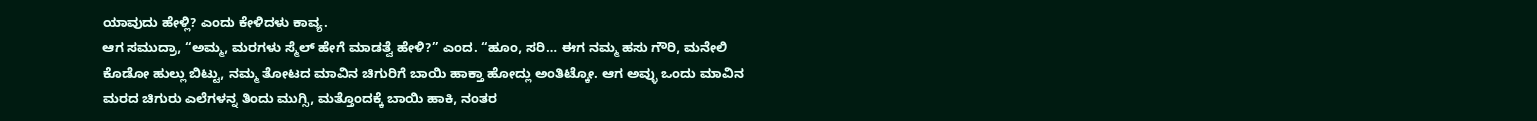ಯಾವುದು ಹೇಳ್ಲಿ? ಎಂದು ಕೇಳಿದಳು ಕಾವ್ಯ.
ಆಗ ಸಮುದ್ರಾ, “ಅಮ್ಮ, ಮರಗಳು ಸ್ಮೆಲ್ ಹೇಗೆ ಮಾಡತ್ವೆ ಹೇಳಿ?” ಎಂದ. “ಹೂಂ, ಸರಿ… ಈಗ ನಮ್ಮ ಹಸು ಗೌರಿ, ಮನೇಲಿ ಕೊಡೋ ಹುಲ್ಲು ಬಿಟ್ಟು, ನಮ್ಮ ತೋಟದ ಮಾವಿನ ಚಿಗುರಿಗೆ ಬಾಯಿ ಹಾಕ್ತಾ ಹೋದ್ಲು ಅಂತಿಟ್ಕೋ. ಆಗ ಅವ್ಳು ಒಂದು ಮಾವಿನ ಮರದ ಚಿಗುರು ಎಲೆಗಳನ್ನ ತಿಂದು ಮುಗ್ಸಿ, ಮತ್ತೊಂದಕ್ಕೆ ಬಾಯಿ ಹಾಕಿ, ನಂತರ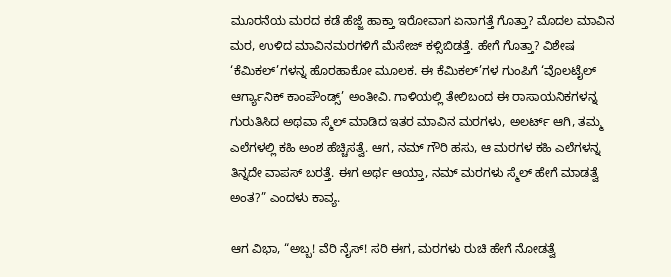ಮೂರನೆಯ ಮರದ ಕಡೆ ಹೆಜ್ಜೆ ಹಾಕ್ತಾ ಇರೋವಾಗ ಏನಾಗತ್ತೆ ಗೊತ್ತಾ? ಮೊದಲ ಮಾವಿನ ಮರ, ಉಳಿದ ಮಾವಿನಮರಗಳಿಗೆ ಮೆಸೇಜ್ ಕಳ್ಸಿಬಿಡತ್ತೆ. ಹೇಗೆ ಗೊತ್ತಾ? ವಿಶೇಷ ‘ಕೆಮಿಕಲ್’ಗಳನ್ನ ಹೊರಹಾಕೋ ಮೂಲಕ. ಈ ಕೆಮಿಕಲ್’ಗಳ ಗುಂಪಿಗೆ ‘ವೊಲಟೈಲ್ ಆರ್ಗ್ಯಾನಿಕ್ ಕಾಂಪೌಂಡ್ಸ್’ ಅಂತೀವಿ. ಗಾಳಿಯಲ್ಲಿ ತೇಲಿಬಂದ ಈ ರಾಸಾಯನಿಕಗಳನ್ನ ಗುರುತಿಸಿದ ಅಥವಾ ಸ್ಮೆಲ್ ಮಾಡಿದ ಇತರ ಮಾವಿನ ಮರಗಳು, ಅಲರ್ಟ್ ಆಗಿ, ತಮ್ಮ ಎಲೆಗಳಲ್ಲಿ ಕಹಿ ಅಂಶ ಹೆಚ್ಚಿಸತ್ವೆ. ಆಗ, ನಮ್ ಗೌರಿ ಹಸು, ಆ ಮರಗಳ ಕಹಿ ಎಲೆಗಳನ್ನ ತಿನ್ನದೇ ವಾಪಸ್ ಬರತ್ತೆ. ಈಗ ಅರ್ಥ ಆಯ್ತಾ, ನಮ್ ಮರಗಳು ಸ್ಮೆಲ್ ಹೇಗೆ ಮಾಡತ್ವೆ ಅಂತ?” ಎಂದಳು ಕಾವ್ಯ.

ಆಗ ವಿಭಾ, “ಅಬ್ಬ! ವೆರಿ ನೈಸ್! ಸರಿ ಈಗ, ಮರಗಳು ರುಚಿ ಹೇಗೆ ನೋಡತ್ವೆ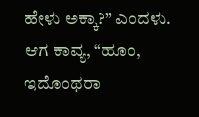ಹೇಳು ಅಕ್ಕಾ?” ಎಂದಳು. ಆಗ ಕಾವ್ಯ, “ಹೂಂ, ಇದೊಂಥರಾ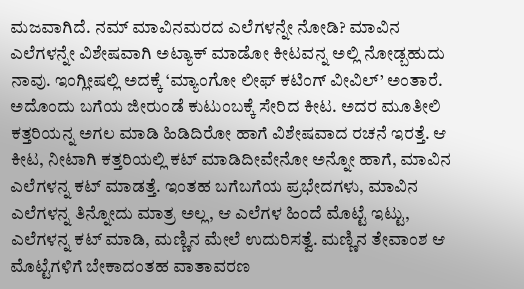ಮಜವಾಗಿದೆ. ನಮ್ ಮಾವಿನಮರದ ಎಲೆಗಳನ್ನೇ ನೋಡಿ? ಮಾವಿನ ಎಲೆಗಳನ್ನೇ ವಿಶೇಷವಾಗಿ ಅಟ್ಯಾಕ್ ಮಾಡೋ ಕೀಟವನ್ನ ಅಲ್ಲಿ ನೋಡ್ಬಹುದು ನಾವು. ಇಂಗ್ಲೀಷಲ್ಲಿ ಅದಕ್ಕೆ ‘ಮ್ಯಾಂಗೋ ಲೀಫ್ ಕಟಿಂಗ್ ವೀವಿಲ್’ ಅಂತಾರೆ. ಅದೊಂದು ಬಗೆಯ ಜೀರುಂಡೆ ಕುಟುಂಬಕ್ಕೆ ಸೇರಿದ ಕೀಟ. ಅದರ ಮೂತೀಲಿ ಕತ್ತರಿಯನ್ನ ಅಗಲ ಮಾಡಿ ಹಿಡಿದಿರೋ ಹಾಗೆ ವಿಶೇಷವಾದ ರಚನೆ ಇರತ್ತೆ. ಆ ಕೀಟ, ನೀಟಾಗಿ ಕತ್ತರಿಯಲ್ಲಿ ಕಟ್ ಮಾಡಿದೀವೇನೋ ಅನ್ನೋ ಹಾಗೆ, ಮಾವಿನ ಎಲೆಗಳನ್ನ ಕಟ್ ಮಾಡತ್ತೆ. ಇಂತಹ ಬಗೆಬಗೆಯ ಪ್ರಭೇದಗಳು, ಮಾವಿನ ಎಲೆಗಳನ್ನ ತಿನ್ನೋದು ಮಾತ್ರ ಅಲ್ಲ, ಆ ಎಲೆಗಳ ಹಿಂದೆ ಮೊಟ್ಟೆ ಇಟ್ಟು, ಎಲೆಗಳನ್ನ ಕಟ್ ಮಾಡಿ, ಮಣ್ಣಿನ ಮೇಲೆ ಉದುರಿಸತ್ವೆ. ಮಣ್ಣಿನ ತೇವಾಂಶ ಆ ಮೊಟ್ಟೆಗಳಿಗೆ ಬೇಕಾದಂತಹ ವಾತಾವರಣ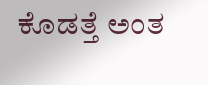ಕೊಡತ್ತೆ ಅಂತ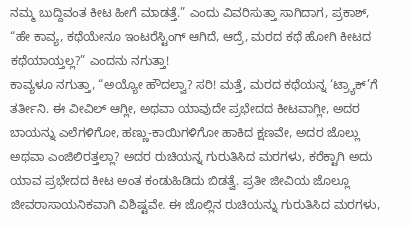ನಮ್ಮ ಬುದ್ದಿವಂತ ಕೀಟ ಹೀಗೆ ಮಾಡತ್ತೆ.” ಎಂದು ವಿವರಿಸುತ್ತಾ ಸಾಗಿದಾಗ, ಪ್ರಕಾಶ್, “ಹೇ ಕಾವ್ಯ, ಕಥೆಯೇನೂ ಇಂಟರೆಸ್ಟಿಂಗ್ ಆಗಿದೆ, ಆದ್ರೆ, ಮರದ ಕಥೆ ಹೋಗಿ ಕೀಟದ ಕಥೆಯಾಯ್ತಲ್ಲ?” ಎಂದನು ನಗುತ್ತಾ!
ಕಾವ್ಯಳೂ ನಗುತ್ತಾ, “ಅಯ್ಯೋ ಹೌದಲ್ವಾ? ಸರಿ! ಮತ್ತೆ, ಮರದ ಕಥೆಯನ್ನ ‘ಟ್ರ್ಯಾಕ್’ಗೆ ತರ್ತೀನಿ. ಈ ವೀವಿಲ್ ಆಗ್ಲೀ, ಅಥವಾ ಯಾವುದೇ ಪ್ರಭೇದದ ಕೀಟವಾಗ್ಲೀ, ಅದರ ಬಾಯನ್ನು ಎಲೆಗಳಿಗೋ, ಹಣ್ಣು-ಕಾಯಿಗಳಿಗೋ ಹಾಕಿದ ಕ್ಷಣವೇ, ಅದರ ಜೊಲ್ಲು ಅಥವಾ ಎಂಜಿಲಿರತ್ತಲ್ಲಾ? ಅದರ ರುಚಿಯನ್ನ ಗುರುತಿಸಿದ ಮರಗಳು, ಕರೆಕ್ಟಾಗಿ ಅದು ಯಾವ ಪ್ರಭೇದದ ಕೀಟ ಅಂತ ಕಂಡುಹಿಡಿದು ಬಿಡತ್ವೆ. ಪ್ರತೀ ಜೀವಿಯ ಜೊಲ್ಲೂ ಜೀವರಾಸಾಯನಿಕವಾಗಿ ವಿಶಿಷ್ಟವೇ. ಈ ಜೊಲ್ಲಿನ ರುಚಿಯನ್ನು ಗುರುತಿಸಿದ ಮರಗಳು,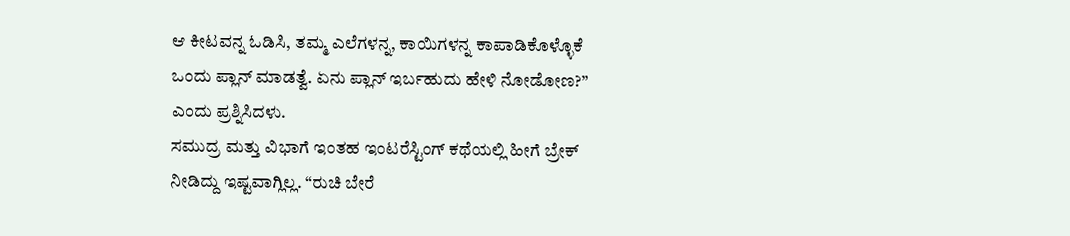ಆ ಕೀಟವನ್ನ ಓಡಿಸಿ, ತಮ್ಮ ಎಲೆಗಳನ್ನ, ಕಾಯಿಗಳನ್ನ ಕಾಪಾಡಿಕೊಳ್ಳೊಕೆ ಒಂದು ಪ್ಲಾನ್ ಮಾಡತ್ವೆ. ಏನು ಪ್ಲಾನ್ ಇರ್ಬಹುದು ಹೇಳಿ ನೋಡೋಣ?” ಎಂದು ಪ್ರಶ್ನಿಸಿದಳು.
ಸಮುದ್ರ ಮತ್ತು ವಿಭಾಗೆ ಇಂತಹ ಇಂಟರೆಸ್ಟಿಂಗ್ ಕಥೆಯಲ್ಲಿ ಹೀಗೆ ಬ್ರೇಕ್ ನೀಡಿದ್ದು ಇಷ್ಟವಾಗ್ಲಿಲ್ಲ. “ರುಚಿ ಬೇರೆ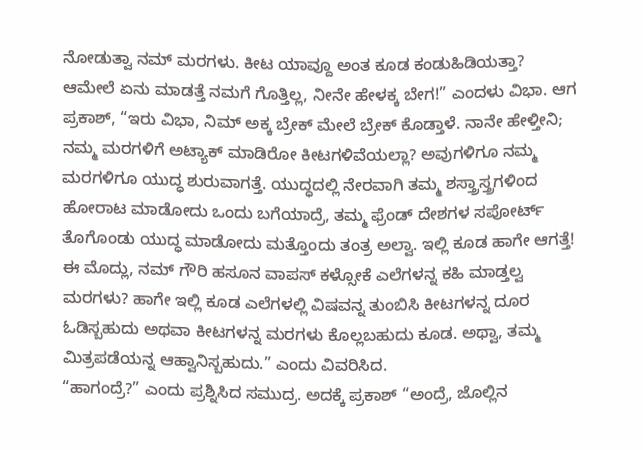ನೋಡುತ್ವಾ ನಮ್ ಮರಗಳು. ಕೀಟ ಯಾವ್ದೂ ಅಂತ ಕೂಡ ಕಂಡುಹಿಡಿಯತ್ತಾ? ಆಮೇಲೆ ಏನು ಮಾಡತ್ತೆ ನಮಗೆ ಗೊತ್ತಿಲ್ಲ, ನೀನೇ ಹೇಳಕ್ಕ ಬೇಗ!” ಎಂದಳು ವಿಭಾ. ಆಗ ಪ್ರಕಾಶ್, “ಇರು ವಿಭಾ, ನಿಮ್ ಅಕ್ಕ ಬ್ರೇಕ್ ಮೇಲೆ ಬ್ರೇಕ್ ಕೊಡ್ತಾಳೆ. ನಾನೇ ಹೇಳ್ತೀನಿ; ನಮ್ಮ ಮರಗಳಿಗೆ ಅಟ್ಯಾಕ್ ಮಾಡಿರೋ ಕೀಟಗಳಿವೆಯಲ್ಲಾ? ಅವುಗಳಿಗೂ ನಮ್ಮ ಮರಗಳಿಗೂ ಯುದ್ಧ ಶುರುವಾಗತ್ತೆ. ಯುದ್ಧದಲ್ಲಿ ನೇರವಾಗಿ ತಮ್ಮ ಶಸ್ತ್ರಾಸ್ತ್ರಗಳಿಂದ ಹೋರಾಟ ಮಾಡೋದು ಒಂದು ಬಗೆಯಾದ್ರೆ, ತಮ್ಮ ಫ್ರೆಂಡ್ ದೇಶಗಳ ಸಪೋರ್ಟ್ ತೊಗೊಂಡು ಯುದ್ಧ ಮಾಡೋದು ಮತ್ತೊಂದು ತಂತ್ರ ಅಲ್ವಾ. ಇಲ್ಲಿ ಕೂಡ ಹಾಗೇ ಆಗತ್ತೆ! ಈ ಮೊದ್ಲು, ನಮ್ ಗೌರಿ ಹಸೂನ ವಾಪಸ್ ಕಳ್ಸೋಕೆ ಎಲೆಗಳನ್ನ ಕಹಿ ಮಾಡ್ತಲ್ವ ಮರಗಳು? ಹಾಗೇ ಇಲ್ಲಿ ಕೂಡ ಎಲೆಗಳಲ್ಲಿ ವಿಷವನ್ನ ತುಂಬಿಸಿ ಕೀಟಗಳನ್ನ ದೂರ ಓಡಿಸ್ಬಹುದು ಅಥವಾ ಕೀಟಗಳನ್ನ ಮರಗಳು ಕೊಲ್ಲಬಹುದು ಕೂಡ. ಅಥ್ವಾ, ತಮ್ಮ ಮಿತ್ರಪಡೆಯನ್ನ ಆಹ್ವಾನಿಸ್ಬಹುದು.” ಎಂದು ವಿವರಿಸಿದ.
“ಹಾಗಂದ್ರೆ?” ಎಂದು ಪ್ರಶ್ನಿಸಿದ ಸಮುದ್ರ. ಅದಕ್ಕೆ ಪ್ರಕಾಶ್ “ಅಂದ್ರೆ, ಜೊಲ್ಲಿನ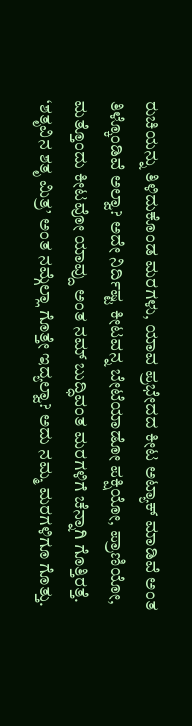ರುಚಿಯನ್ನು ತಿಳಿದುಕೊಂಡ ಮರಗಳು, ಯಾವ ಪ್ರಭೇದದ ಕೀಟ ಅಟ್ಯಾಕ್ ಮಾಡಿವೆ ಅಂತ ತಿಳ್ಕೊಂಡಿವೆ ಅಲ್ವಾ? ಅದೇ ನಿರ್ದಿಷ್ಟ ಕೀಟವನ್ನ ಬೇಟೆಯಾಡೋ ಪಕ್ಷಿಯೋ, ಪ್ರಾಣಿಯೋ, ಮತ್ತೊಂದು ಕೀಟವೋ ಯಾವ್ದು ಅಂತ ನಮ್ ಬುದ್ಧಿವಂತ ಮರಗಳಿಗೆ ಚೆನ್ನಾಗಿ ಗೊತ್ತಿರತ್ತೆ. ‘ಶತೃವಿನ ಶತೃ ಮಿತ್ರ’ ಅಂತ ನಮ್ಗೆಲ್ಲಾ ಗೊತ್ತೇ ಇದ್ಯಲ್ವಾ? ಅದು ನಮ್ಮ ಮರಗಳಿಗೂ ಗೊತ್ತು.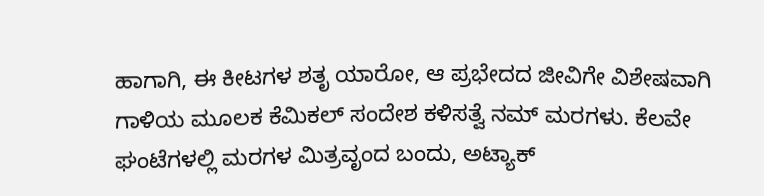ಹಾಗಾಗಿ, ಈ ಕೀಟಗಳ ಶತೃ ಯಾರೋ, ಆ ಪ್ರಭೇದದ ಜೀವಿಗೇ ವಿಶೇಷವಾಗಿ ಗಾಳಿಯ ಮೂಲಕ ಕೆಮಿಕಲ್ ಸಂದೇಶ ಕಳಿಸತ್ವೆ ನಮ್ ಮರಗಳು. ಕೆಲವೇ ಘಂಟೆಗಳಲ್ಲಿ ಮರಗಳ ಮಿತ್ರವೃಂದ ಬಂದು, ಅಟ್ಯಾಕ್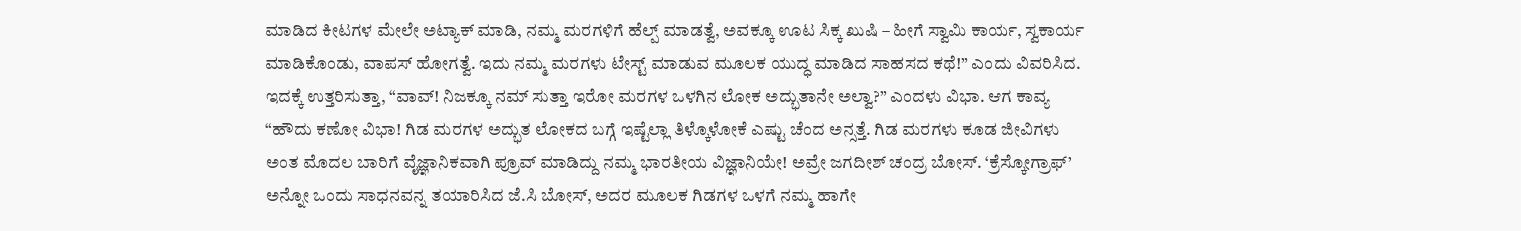ಮಾಡಿದ ಕೀಟಗಳ ಮೇಲೇ ಅಟ್ಯಾಕ್ ಮಾಡಿ, ನಮ್ಮ ಮರಗಳಿಗೆ ಹೆಲ್ಪ್ ಮಾಡತ್ವೆ, ಅವಕ್ಕೂ ಊಟ ಸಿಕ್ಕ ಖುಷಿ – ಹೀಗೆ ಸ್ವಾಮಿ ಕಾರ್ಯ, ಸ್ವಕಾರ್ಯ ಮಾಡಿಕೊಂಡು, ವಾಪಸ್ ಹೋಗತ್ವೆ. ಇದು ನಮ್ಮ ಮರಗಳು ಟೇಸ್ಟ್ ಮಾಡುವ ಮೂಲಕ ಯುದ್ಧ ಮಾಡಿದ ಸಾಹಸದ ಕಥೆ!” ಎಂದು ವಿವರಿಸಿದ.
ಇದಕ್ಕೆ ಉತ್ತರಿಸುತ್ತಾ, “ವಾವ್! ನಿಜಕ್ಕೂ ನಮ್ ಸುತ್ತಾ ಇರೋ ಮರಗಳ ಒಳಗಿನ ಲೋಕ ಅದ್ಭುತಾನೇ ಅಲ್ವಾ?” ಎಂದಳು ವಿಭಾ. ಆಗ ಕಾವ್ಯ “ಹೌದು ಕಣೋ ವಿಭಾ! ಗಿಡ ಮರಗಳ ಅದ್ಭುತ ಲೋಕದ ಬಗ್ಗೆ ಇಷ್ಟೆಲ್ಲಾ ತಿಳ್ಕೊಳೋಕೆ ಎಷ್ಟು ಚೆಂದ ಅನ್ಸತ್ತೆ. ಗಿಡ ಮರಗಳು ಕೂಡ ಜೀವಿಗಳು ಅಂತ ಮೊದಲ ಬಾರಿಗೆ ವೈಜ್ಞಾನಿಕವಾಗಿ ಪ್ರೂವ್ ಮಾಡಿದ್ದು ನಮ್ಮ ಭಾರತೀಯ ವಿಜ್ಞಾನಿಯೇ! ಅವ್ರೇ ಜಗದೀಶ್ ಚಂದ್ರ ಬೋಸ್. ‘ಕ್ರೆಸ್ಕೋಗ್ರಾಫ್’ ಅನ್ನೋ ಒಂದು ಸಾಧನವನ್ನ ತಯಾರಿಸಿದ ಜೆ.ಸಿ ಬೋಸ್, ಅದರ ಮೂಲಕ ಗಿಡಗಳ ಒಳಗೆ ನಮ್ಮ ಹಾಗೇ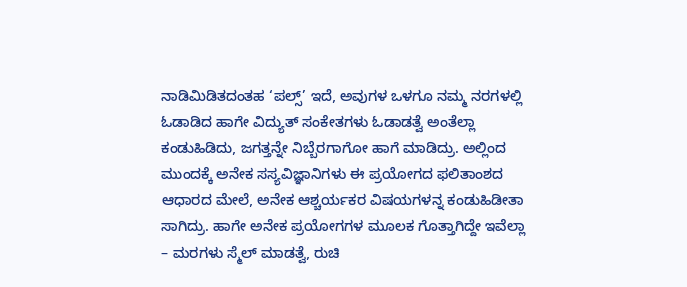ನಾಡಿಮಿಡಿತದಂತಹ ‘ಪಲ್ಸ್’ ಇದೆ, ಅವುಗಳ ಒಳಗೂ ನಮ್ಮ ನರಗಳಲ್ಲಿ ಓಡಾಡಿದ ಹಾಗೇ ವಿದ್ಯುತ್ ಸಂಕೇತಗಳು ಓಡಾಡತ್ವೆ ಅಂತೆಲ್ಲಾ ಕಂಡುಹಿಡಿದು, ಜಗತ್ತನ್ನೇ ನಿಬ್ಬೆರಗಾಗೋ ಹಾಗೆ ಮಾಡಿದ್ರು. ಅಲ್ಲಿಂದ ಮುಂದಕ್ಕೆ ಅನೇಕ ಸಸ್ಯವಿಜ್ಞಾನಿಗಳು ಈ ಪ್ರಯೋಗದ ಫಲಿತಾಂಶದ ಆಧಾರದ ಮೇಲೆ, ಅನೇಕ ಆಶ್ಚರ್ಯಕರ ವಿಷಯಗಳನ್ನ ಕಂಡುಹಿಡೀತಾ ಸಾಗಿದ್ರು. ಹಾಗೇ ಅನೇಕ ಪ್ರಯೋಗಗಳ ಮೂಲಕ ಗೊತ್ತಾಗಿದ್ದೇ ಇವೆಲ್ಲಾ – ಮರಗಳು ಸ್ಮೆಲ್ ಮಾಡತ್ವೆ, ರುಚಿ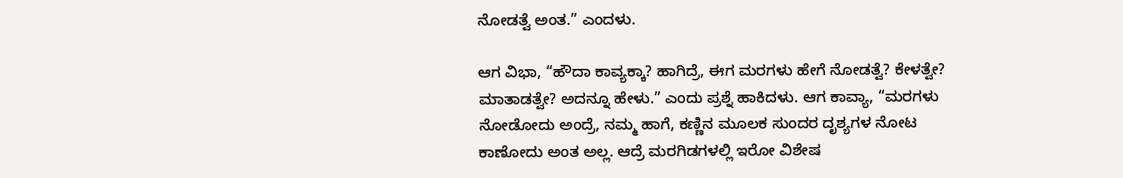ನೋಡತ್ವೆ ಅಂತ.” ಎಂದಳು.

ಆಗ ವಿಭಾ, “ಹೌದಾ ಕಾವ್ಯಕ್ಕಾ? ಹಾಗಿದ್ರೆ, ಈಗ ಮರಗಳು ಹೇಗೆ ನೋಡತ್ವೆ? ಕೇಳತ್ವೇ? ಮಾತಾಡತ್ವೇ? ಅದನ್ನೂ ಹೇಳು.” ಎಂದು ಪ್ರಶ್ನೆ ಹಾಕಿದಳು. ಆಗ ಕಾವ್ಯಾ, “ಮರಗಳು ನೋಡೋದು ಅಂದ್ರೆ, ನಮ್ಮ ಹಾಗೆ, ಕಣ್ಣಿನ ಮೂಲಕ ಸುಂದರ ದೃಶ್ಯಗಳ ನೋಟ ಕಾಣೋದು ಅಂತ ಅಲ್ಲ. ಆದ್ರೆ ಮರಗಿಡಗಳಲ್ಲಿ ಇರೋ ವಿಶೇಷ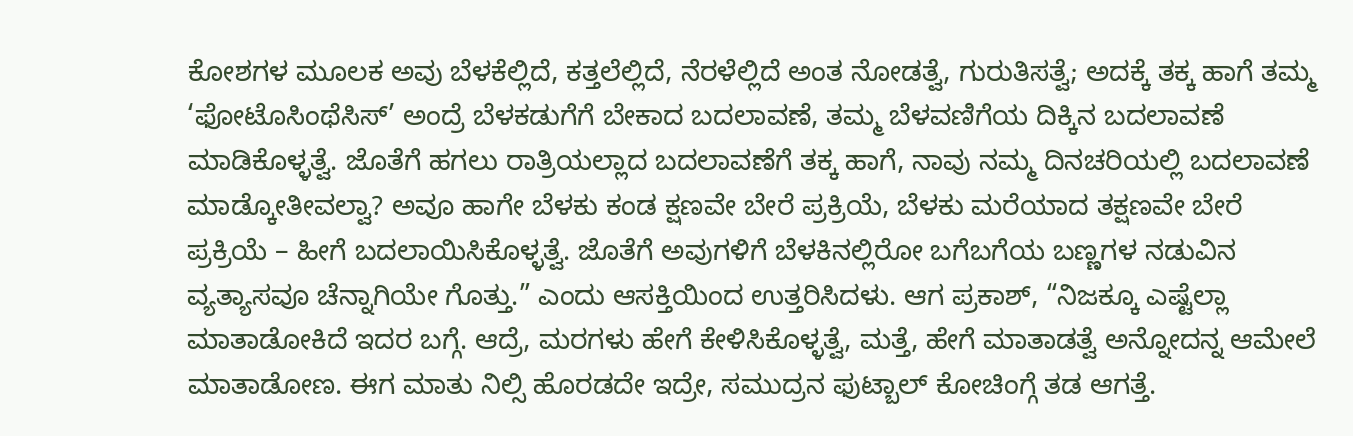ಕೋಶಗಳ ಮೂಲಕ ಅವು ಬೆಳಕೆಲ್ಲಿದೆ, ಕತ್ತಲೆಲ್ಲಿದೆ, ನೆರಳೆಲ್ಲಿದೆ ಅಂತ ನೋಡತ್ವೆ, ಗುರುತಿಸತ್ವೆ; ಅದಕ್ಕೆ ತಕ್ಕ ಹಾಗೆ ತಮ್ಮ ‘ಫೋಟೊಸಿಂಥೆಸಿಸ್’ ಅಂದ್ರೆ ಬೆಳಕಡುಗೆಗೆ ಬೇಕಾದ ಬದಲಾವಣೆ, ತಮ್ಮ ಬೆಳವಣಿಗೆಯ ದಿಕ್ಕಿನ ಬದಲಾವಣೆ ಮಾಡಿಕೊಳ್ಳತ್ವೆ. ಜೊತೆಗೆ ಹಗಲು ರಾತ್ರಿಯಲ್ಲಾದ ಬದಲಾವಣೆಗೆ ತಕ್ಕ ಹಾಗೆ, ನಾವು ನಮ್ಮ ದಿನಚರಿಯಲ್ಲಿ ಬದಲಾವಣೆ ಮಾಡ್ಕೋತೀವಲ್ವಾ? ಅವೂ ಹಾಗೇ ಬೆಳಕು ಕಂಡ ಕ್ಷಣವೇ ಬೇರೆ ಪ್ರಕ್ರಿಯೆ, ಬೆಳಕು ಮರೆಯಾದ ತಕ್ಷಣವೇ ಬೇರೆ ಪ್ರಕ್ರಿಯೆ – ಹೀಗೆ ಬದಲಾಯಿಸಿಕೊಳ್ಳತ್ವೆ. ಜೊತೆಗೆ ಅವುಗಳಿಗೆ ಬೆಳಕಿನಲ್ಲಿರೋ ಬಗೆಬಗೆಯ ಬಣ್ಣಗಳ ನಡುವಿನ ವ್ಯತ್ಯಾಸವೂ ಚೆನ್ನಾಗಿಯೇ ಗೊತ್ತು.” ಎಂದು ಆಸಕ್ತಿಯಿಂದ ಉತ್ತರಿಸಿದಳು. ಆಗ ಪ್ರಕಾಶ್, “ನಿಜಕ್ಕೂ ಎಷ್ಟೆಲ್ಲಾ ಮಾತಾಡೋಕಿದೆ ಇದರ ಬಗ್ಗೆ. ಆದ್ರೆ, ಮರಗಳು ಹೇಗೆ ಕೇಳಿಸಿಕೊಳ್ಳತ್ವೆ, ಮತ್ತೆ, ಹೇಗೆ ಮಾತಾಡತ್ವೆ ಅನ್ನೋದನ್ನ ಆಮೇಲೆ ಮಾತಾಡೋಣ. ಈಗ ಮಾತು ನಿಲ್ಸಿ ಹೊರಡದೇ ಇದ್ರೇ, ಸಮುದ್ರನ ಫುಟ್ಬಾಲ್ ಕೋಚಿಂಗ್ಗೆ ತಡ ಆಗತ್ತೆ.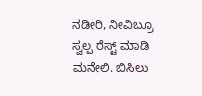ನಡೀರಿ, ನೀವಿಬ್ರೂ ಸ್ವಲ್ಪ ರೆಸ್ಟ್ ಮಾಡಿ ಮನೇಲಿ. ಬಿಸಿಲು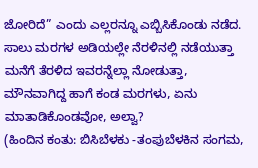ಜೋರಿದೆ” ಎಂದು ಎಲ್ಲರನ್ನೂ ಎಬ್ಬಿಸಿಕೊಂಡು ನಡೆದ. ಸಾಲು ಮರಗಳ ಅಡಿಯಲ್ಲೇ ನೆರಳಿನಲ್ಲಿ ನಡೆಯುತ್ತಾ ಮನೆಗೆ ತೆರಳಿದ ಇವರನ್ನೆಲ್ಲಾ ನೋಡುತ್ತಾ, ಮೌನವಾಗಿದ್ದ ಹಾಗೆ ಕಂಡ ಮರಗಳು, ಏನು ಮಾತಾಡಿಕೊಂಡವೋ, ಅಲ್ವಾ?
(ಹಿಂದಿನ ಕಂತು: ಬಿಸಿಬೆಳಕು -ತಂಪುಬೆಳಕಿನ ಸಂಗಮ,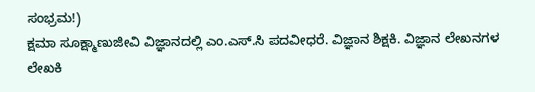ಸಂಭ್ರಮ!)
ಕ್ಷಮಾ ಸೂಕ್ಷ್ಮಾಣುಜೀವಿ ವಿಜ್ಞಾನದಲ್ಲಿ ಎಂ.ಎಸ್.ಸಿ ಪದವೀಧರೆ. ವಿಜ್ಞಾನ ಶಿಕ್ಷಕಿ. ವಿಜ್ಞಾನ ಲೇಖನಗಳ ಲೇಖಕಿ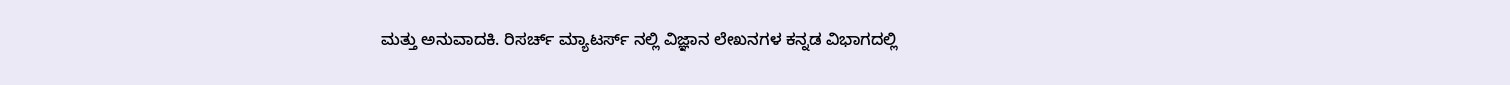ಮತ್ತು ಅನುವಾದಕಿ. ರಿಸರ್ಚ್ ಮ್ಯಾಟರ್ಸ್ ನಲ್ಲಿ ವಿಜ್ಞಾನ ಲೇಖನಗಳ ಕನ್ನಡ ವಿಭಾಗದಲ್ಲಿ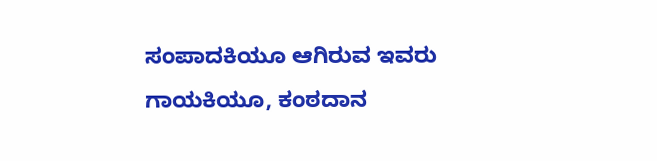ಸಂಪಾದಕಿಯೂ ಆಗಿರುವ ಇವರು ಗಾಯಕಿಯೂ, ಕಂಠದಾನ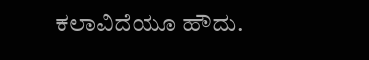ಕಲಾವಿದೆಯೂ ಹೌದು.